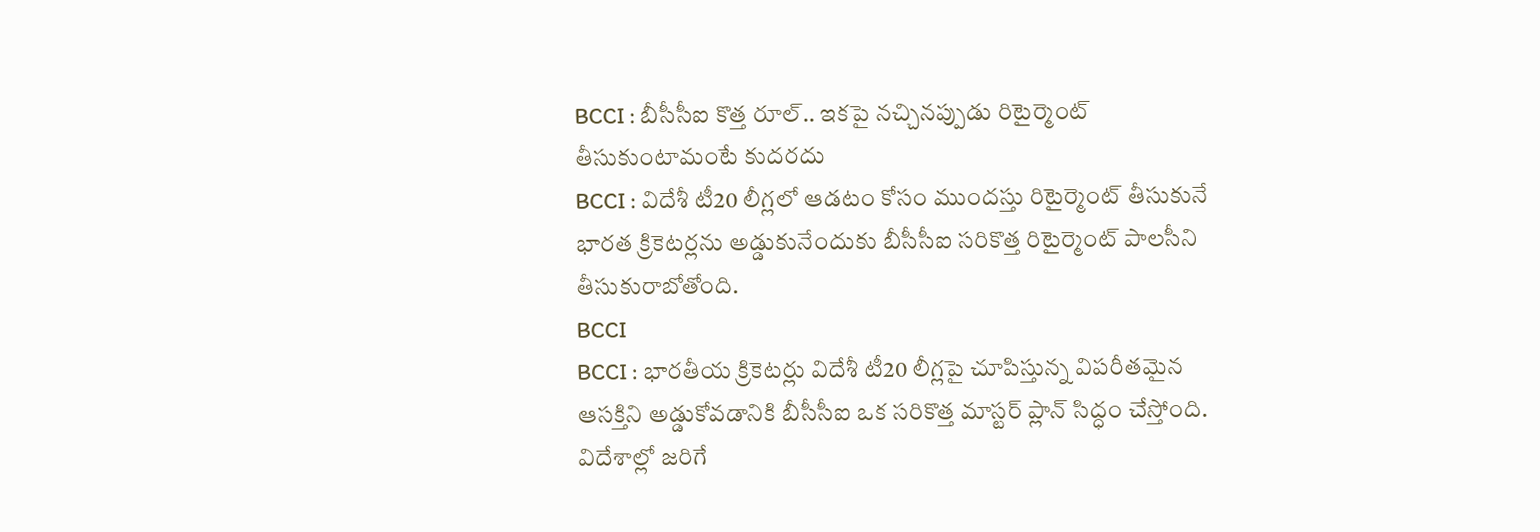BCCI : బీసీసీఐ కొత్త రూల్.. ఇకపై నచ్చినప్పుడు రిటైర్మెంట్ తీసుకుంటామంటే కుదరదు
BCCI : విదేశీ టీ20 లీగ్లలో ఆడటం కోసం ముందస్తు రిటైర్మెంట్ తీసుకునే భారత క్రికెటర్లను అడ్డుకునేందుకు బీసీసీఐ సరికొత్త రిటైర్మెంట్ పాలసీని తీసుకురాబోతోంది.
BCCI
BCCI : భారతీయ క్రికెటర్లు విదేశీ టీ20 లీగ్లపై చూపిస్తున్న విపరీతమైన ఆసక్తిని అడ్డుకోవడానికి బీసీసీఐ ఒక సరికొత్త మాస్టర్ ప్లాన్ సిద్ధం చేస్తోంది. విదేశాల్లో జరిగే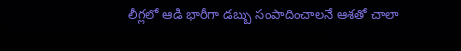లీగ్లలో ఆడి భారీగా డబ్బు సంపాదించాలనే ఆశతో చాలా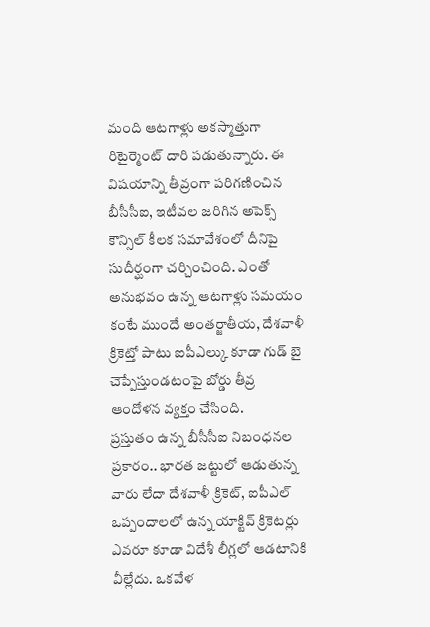మంది ఆటగాళ్లు అకస్మాత్తుగా రిటైర్మెంట్ దారి పడుతున్నారు. ఈ విషయాన్ని తీవ్రంగా పరిగణించిన బీసీసీఐ, ఇటీవల జరిగిన అపెక్స్ కౌన్సిల్ కీలక సమావేశంలో దీనిపై సుదీర్ఘంగా చర్చించింది. ఎంతో అనుభవం ఉన్న ఆటగాళ్లు సమయం కంటే ముందే అంతర్జాతీయ, దేశవాళీ క్రికెట్తో పాటు ఐపీఎల్కు కూడా గుడ్ బై చెప్పేస్తుండటంపై బోర్డు తీవ్ర ఆందోళన వ్యక్తం చేసింది.
ప్రస్తుతం ఉన్న బీసీసీఐ నిబంధనల ప్రకారం.. భారత జట్టులో ఆడుతున్న వారు లేదా దేశవాళీ క్రికెట్, ఐపీఎల్ ఒప్పందాలలో ఉన్న యాక్టివ్ క్రికెటర్లు ఎవరూ కూడా విదేశీ లీగ్లలో ఆడటానికి వీల్లేదు. ఒకవేళ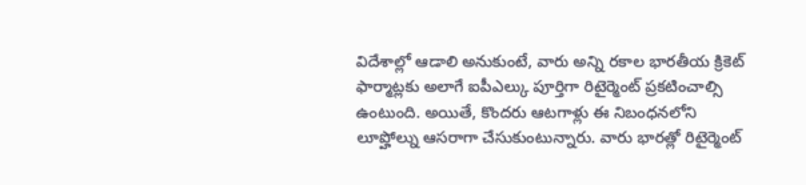విదేశాల్లో ఆడాలి అనుకుంటే, వారు అన్ని రకాల భారతీయ క్రికెట్ ఫార్మాట్లకు అలాగే ఐపీఎల్కు పూర్తిగా రిటైర్మెంట్ ప్రకటించాల్సి ఉంటుంది. అయితే, కొందరు ఆటగాళ్లు ఈ నిబంధనలోని లూప్హోల్ను ఆసరాగా చేసుకుంటున్నారు. వారు భారత్లో రిటైర్మెంట్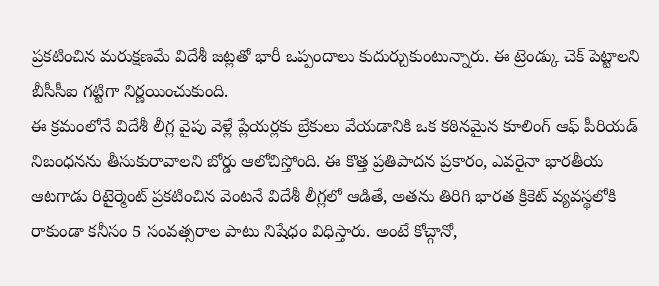ప్రకటించిన మరుక్షణమే విదేశీ జట్లతో భారీ ఒప్పందాలు కుదుర్చుకుంటున్నారు. ఈ ట్రెండ్కు చెక్ పెట్టాలని బీసీసీఐ గట్టిగా నిర్ణయించుకుంది.
ఈ క్రమంలోనే విదేశీ లీగ్ల వైపు వెళ్లే ప్లేయర్లకు బ్రేకులు వేయడానికి ఒక కఠినమైన కూలింగ్ ఆఫ్ పీరియడ్ నిబంధనను తీసుకురావాలని బోర్డు ఆలోచిస్తోంది. ఈ కొత్త ప్రతిపాదన ప్రకారం, ఎవరైనా భారతీయ ఆటగాడు రిటైర్మెంట్ ప్రకటించిన వెంటనే విదేశీ లీగ్లలో ఆడితే, అతను తిరిగి భారత క్రికెట్ వ్యవస్థలోకి రాకుండా కనీసం 5 సంవత్సరాల పాటు నిషేధం విధిస్తారు. అంటే కోచ్గానో,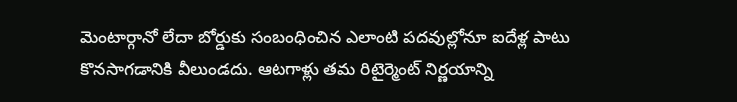మెంటార్గానో లేదా బోర్డుకు సంబంధించిన ఎలాంటి పదవుల్లోనూ ఐదేళ్ల పాటు కొనసాగడానికి వీలుండదు. ఆటగాళ్లు తమ రిటైర్మెంట్ నిర్ణయాన్ని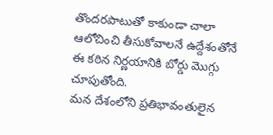తొందరపాటుతో కాకుండా చాలా ఆలోచించి తీసుకోవాలనే ఉద్దేశంతోనే ఈ కఠిన నిర్ణయానికి బోర్డు మొగ్గు చూపుతోంది.
మన దేశంలోని ప్రతిభావంతులైన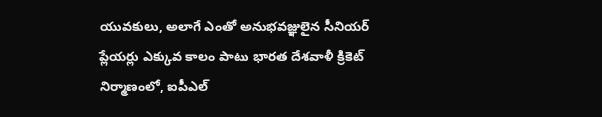యువకులు, అలాగే ఎంతో అనుభవజ్ఞులైన సీనియర్ ప్లేయర్లు ఎక్కువ కాలం పాటు భారత దేశవాళీ క్రికెట్ నిర్మాణంలో, ఐపీఎల్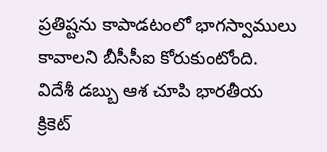ప్రతిష్టను కాపాడటంలో భాగస్వాములు కావాలని బీసీసీఐ కోరుకుంటోంది. విదేశీ డబ్బు ఆశ చూపి భారతీయ క్రికెట్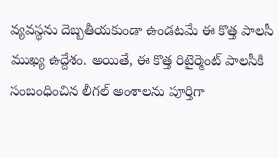వ్యవస్థను దెబ్బతీయకుండా ఉండటమే ఈ కొత్త పాలసీ ముఖ్య ఉద్దేశం. అయితే, ఈ కొత్త రిటైర్మెంట్ పాలసీకి సంబంధించిన లీగల్ అంశాలను పూర్తిగా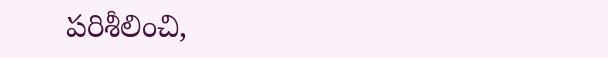పరిశీలించి,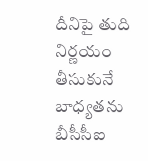దీనిపై తుది నిర్ణయం తీసుకునే బాధ్యతను బీసీసీఐ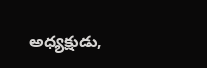అధ్యక్షుడు,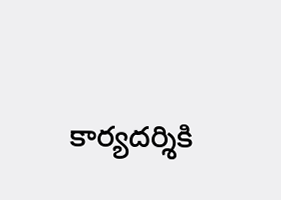కార్యదర్శికి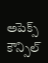అపెక్స్ కౌన్సిల్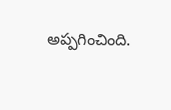అప్పగించింది.